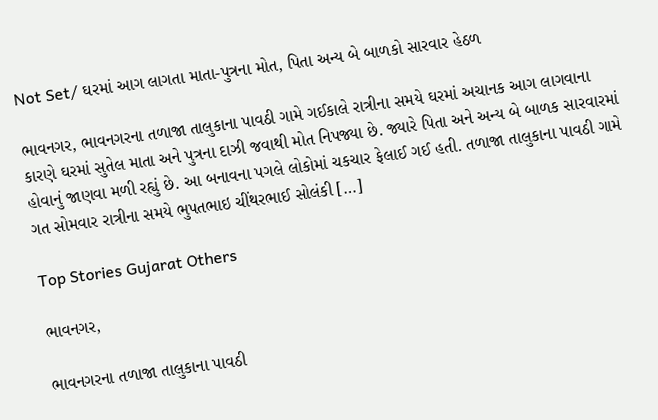Not Set/ ઘરમાં આગ લાગતા માતા-પુત્રના મોત, પિતા અન્ય બે બાળકો સારવાર હેઠળ

ભાવનગર, ભાવનગરના તળાજા તાલુકાના પાવઠી ગામે ગઈકાલે રાત્રીના સમયે ઘરમાં અચાનક આગ લાગવાના કારણે ઘરમાં સુતેલ માતા અને પુત્રના દાઝી જવાથી મોત નિપજ્યા છે. જ્યારે પિતા અને અન્ય બે બાળક સારવારમાં હોવાનું જાણવા મળી રહ્યું છે. આ બનાવના પગલે લોકોમાં ચકચાર ફેલાઈ ગઈ હતી. તળાજા તાલુકાના પાવઠી ગામે ગત સોમવાર રાત્રીના સમયે ભુપતભાઇ ચીંથરભાઈ સોલંકી […]

Top Stories Gujarat Others

ભાવનગર,

ભાવનગરના તળાજા તાલુકાના પાવઠી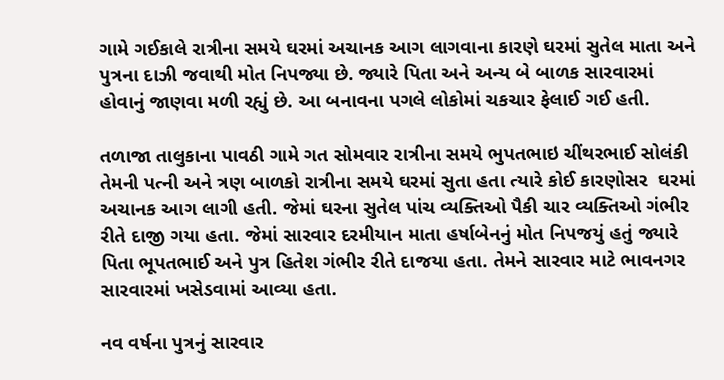ગામે ગઈકાલે રાત્રીના સમયે ઘરમાં અચાનક આગ લાગવાના કારણે ઘરમાં સુતેલ માતા અને પુત્રના દાઝી જવાથી મોત નિપજ્યા છે. જ્યારે પિતા અને અન્ય બે બાળક સારવારમાં હોવાનું જાણવા મળી રહ્યું છે. આ બનાવના પગલે લોકોમાં ચકચાર ફેલાઈ ગઈ હતી.

તળાજા તાલુકાના પાવઠી ગામે ગત સોમવાર રાત્રીના સમયે ભુપતભાઇ ચીંથરભાઈ સોલંકી તેમની પત્ની અને ત્રણ બાળકો રાત્રીના સમયે ઘરમાં સુતા હતા ત્યારે કોઈ કારણોસર  ઘરમાં અચાનક આગ લાગી હતી. જેમાં ઘરના સુતેલ પાંચ વ્યક્તિઓ પૈકી ચાર વ્યક્તિઓ ગંભીર રીતે દાજી ગયા હતા. જેમાં સારવાર દરમીયાન માતા હર્ષાબેનનું મોત નિપજયું હતું જ્યારે પિતા ભૂપતભાઈ અને પુત્ર હિતેશ ગંભીર રીતે દાજયા હતા. તેમને સારવાર માટે ભાવનગર સારવારમાં ખસેડવામાં આવ્યા હતા.

નવ વર્ષના પુત્રનું સારવાર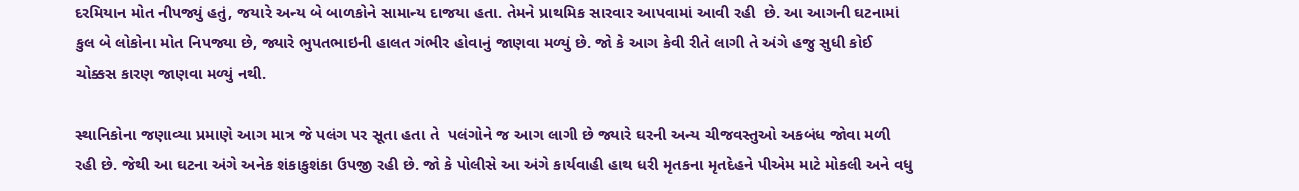દરમિયાન મોત નીપજ્યું હતું, જયારે અન્ય બે બાળકોને સામાન્ય દાજયા હતા. તેમને પ્રાથમિક સારવાર આપવામાં આવી રહી  છે. આ આગની ઘટનામાં કુલ બે લોકોના મોત નિપજ્યા છે, જ્યારે ભુપતભાઇની હાલત ગંભીર હોવાનું જાણવા મળ્યું છે. જો કે આગ કેવી રીતે લાગી તે અંગે હજુ સુધી કોઈ ચોક્કસ કારણ જાણવા મળ્યું નથી.

સ્થાનિકોના જણાવ્યા પ્રમાણે આગ માત્ર જે પલંગ પર સૂતા હતા તે  પલંગોને જ આગ લાગી છે જ્યારે ઘરની અન્ય ચીજવસ્તુઓ અકબંધ જોવા મળી રહી છે. જેથી આ ઘટના અંગે અનેક શંકાકુશંકા ઉપજી રહી છે. જો કે પોલીસે આ અંગે કાર્યવાહી હાથ ધરી મૃતકના મૃતદેહને પીએમ માટે મોકલી અને વધુ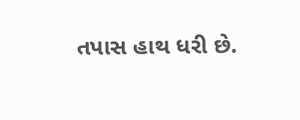તપાસ હાથ ધરી છે.